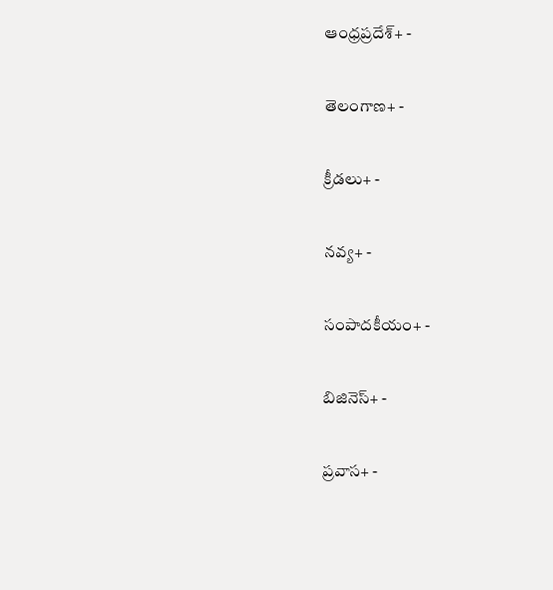ఆంధ్రప్రదేశ్+ -

తెలంగాణ+ -

క్రీడలు+ -

నవ్య+ -

సంపాదకీయం+ -

బిజినెస్+ -

ప్రవాస+ -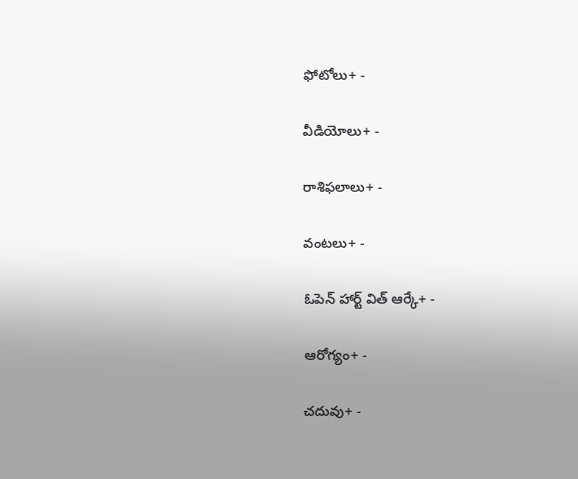ఫోటోలు+ -

వీడియోలు+ -

రాశిఫలాలు+ -

వంటలు+ -

ఓపెన్ హార్ట్ విత్ ఆర్కే+ -

ఆరోగ్యం+ -

చదువు+ -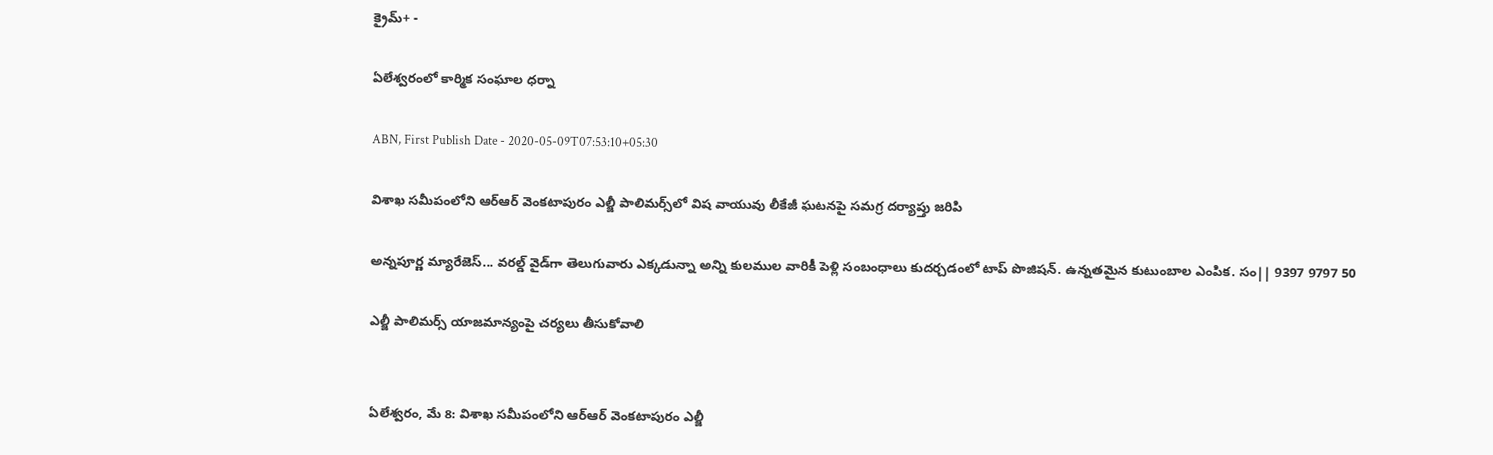క్రైమ్+ -

ఏలేశ్వరంలో కార్మిక సంఘాల ధర్నా

ABN, First Publish Date - 2020-05-09T07:53:10+05:30

విశాఖ సమీపంలోని ఆర్‌ఆర్‌ వెంకటాపురం ఎల్జీ పాలిమర్స్‌లో విష వాయువు లీకేజీ ఘటనపై సమగ్ర దర్యాప్తు జరిపి

అన్నపూర్ణ మ్యారేజెస్... వరల్డ్ వైడ్‌గా తెలుగువారు ఎక్కడున్నా అన్ని కులముల వారికీ పెళ్లి సంబంధాలు కుదర్చడంలో టాప్ పొజిషన్. ఉన్నతమైన కుటుంబాల ఎంపిక. సం|| 9397 9797 50

ఎల్జీ పాలిమర్స్‌ యాజమాన్యంపై చర్యలు తీసుకోవాలి


ఏలేశ్వరం, మే 8: విశాఖ సమీపంలోని ఆర్‌ఆర్‌ వెంకటాపురం ఎల్జీ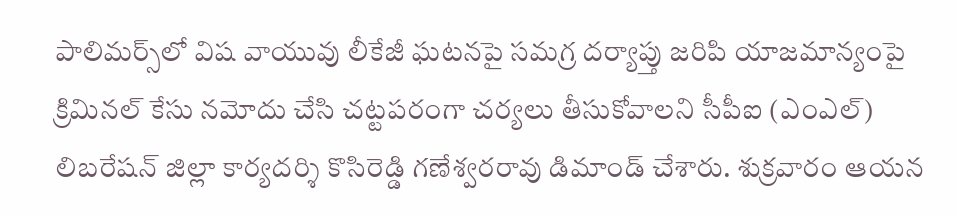పాలిమర్స్‌లో విష వాయువు లీకేజీ ఘటనపై సమగ్ర దర్యాప్తు జరిపి యాజమాన్యంపై క్రిమినల్‌ కేసు నమోదు చేసి చట్టపరంగా చర్యలు తీసుకోవాలని సీపీఐ (ఎంఎల్‌) లిబరేషన్‌ జిల్లా కార్యదర్శి కొసిరెడ్డి గణేశ్వరరావు డిమాండ్‌ చేశారు. శుక్రవారం ఆయన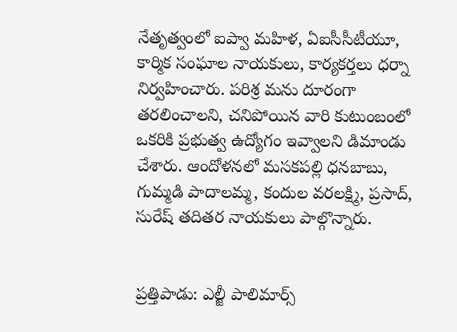నేతృత్వంలో ఐప్వా మహిళ, ఏఐసీసీటీయూ, కార్మిక సంఘాల నాయకులు, కార్యకర్తలు ధర్నా నిర్వహించారు. పరిశ్ర మను దూరంగా తరలించాలని, చనిపోయిన వారి కుటుంబంలో ఒకరికి ప్రభుత్వ ఉద్యోగం ఇవ్వాలని డిమాండు చేశారు. ఆందోళనలో మసకపల్లి ధనబాబు, గుమ్మడి పాదాలమ్మ, కందుల వరలక్ష్మి, ప్రసాద్‌, సురేష్‌ తదితర నాయకులు పాల్గొన్నారు.


ప్రత్తిపాడు: ఎల్జీ పాలిమార్స్‌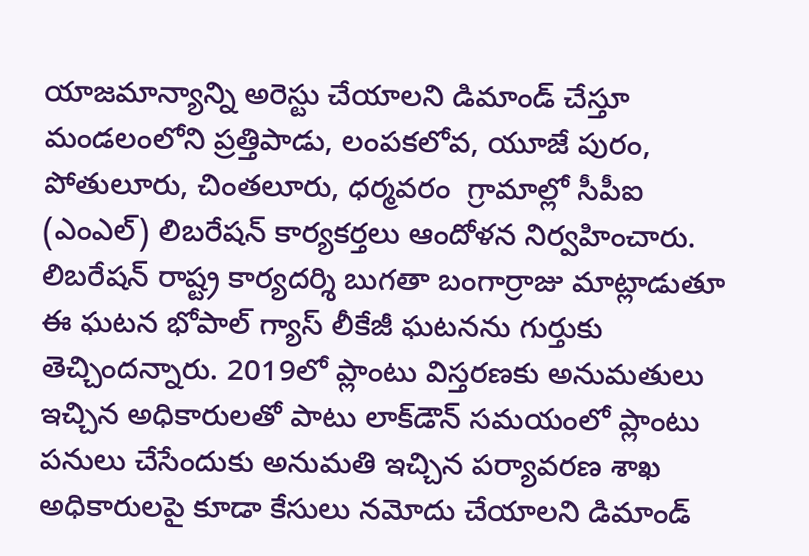యాజమాన్యాన్ని అరెస్టు చేయాలని డిమాండ్‌ చేస్తూ మండలంలోని ప్రత్తిపాడు, లంపకలోవ, యూజే పురం, పోతులూరు, చింతలూరు, ధర్మవరం  గ్రామాల్లో సీపీఐ (ఎంఎల్‌) లిబరేషన్‌ కార్యకర్తలు ఆందోళన నిర్వహించారు. లిబరేషన్‌ రాష్ట్ర కార్యదర్శి బుగతా బంగార్రాజు మాట్లాడుతూ ఈ ఘటన భోపాల్‌ గ్యాస్‌ లీకేజీ ఘటనను గుర్తుకు తెచ్చిందన్నారు. 2019లో ప్లాంటు విస్తరణకు అనుమతులు ఇచ్చిన అధికారులతో పాటు లాక్‌డౌన్‌ సమయంలో ప్లాంటు పనులు చేసేందుకు అనుమతి ఇచ్చిన పర్యావరణ శాఖ అధికారులపై కూడా కేసులు నమోదు చేయాలని డిమాండ్‌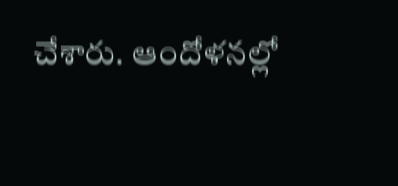చేశారు. ఆందోళనల్లో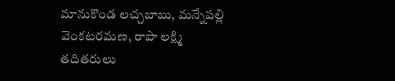మానుకొండ లచ్చబాబు, మన్నేపల్లి వెంకటరమణ, రాపా లక్ష్మి తదితరులు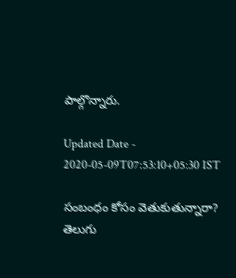పాల్గొన్నారు.

Updated Date - 2020-05-09T07:53:10+05:30 IST

సంబంధం కోసం వెతుకుతున్నారా? తెలుగు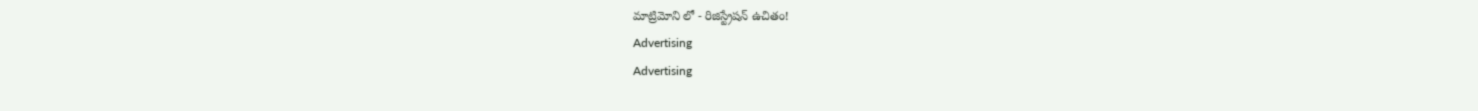మాట్రిమోని లో - రిజిస్ట్రేషన్ ఉచితం!
Advertising
Advertising